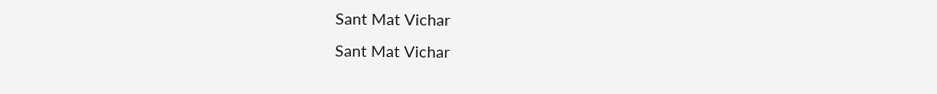Sant Mat Vichar
Sant Mat Vichar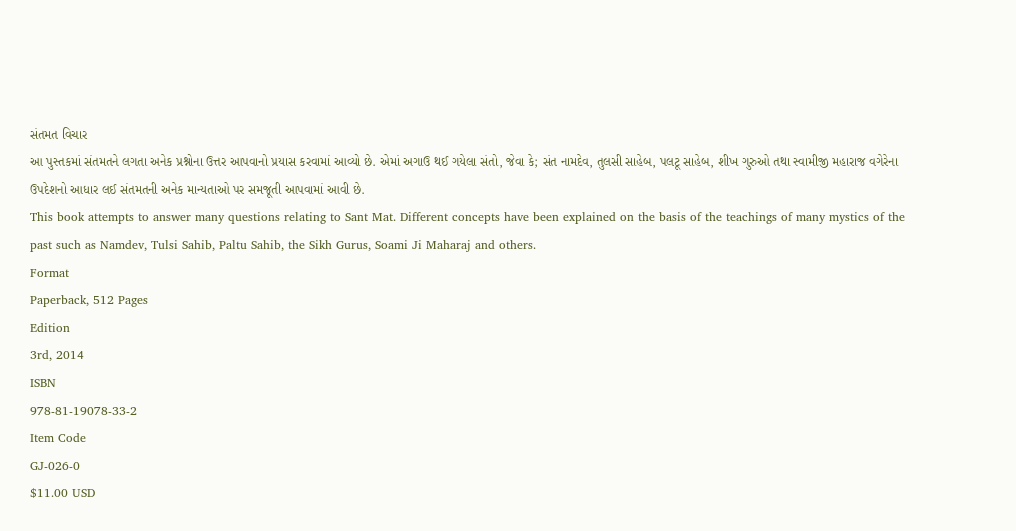સંતમત વિચાર
આ પુસ્તકમાં સંતમતને લગતા અનેક પ્રશ્નોના ઉત્તર આપવાનો પ્રયાસ કરવામાં આવ્યો છે. એમાં અગાઉ થઈ ગયેલા સંતો, જેવા કે; સંત નામદેવ, તુલસી સાહેબ, પલટૂ સાહેબ, શીખ ગુરુઓ તથા સ્વામીજી મહારાજ વગેરેના ઉપદેશનો આધાર લઈ સંતમતની અનેક માન્યતાઓ પર સમજૂતી આપવામાં આવી છે.
This book attempts to answer many questions relating to Sant Mat. Different concepts have been explained on the basis of the teachings of many mystics of the past such as Namdev, Tulsi Sahib, Paltu Sahib, the Sikh Gurus, Soami Ji Maharaj and others.
Format
Paperback, 512 Pages
Edition
3rd, 2014
ISBN
978-81-19078-33-2
Item Code
GJ-026-0
$11.00 USD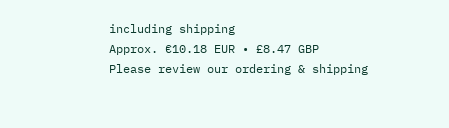including shipping
Approx. €10.18 EUR • £8.47 GBP
Please review our ordering & shipping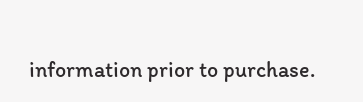information prior to purchase.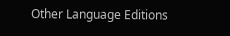Other Language Editions